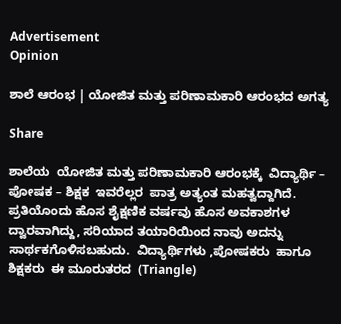Advertisement
Opinion

ಶಾಲೆ ಆರಂಭ | ಯೋಜಿತ ಮತ್ತು ಪರಿಣಾಮಕಾರಿ ಆರಂಭದ ಅಗತ್ಯ

Share

ಶಾಲೆಯ  ಯೋಜಿತ ಮತ್ತು ಪರಿಣಾಮಕಾರಿ ಆರಂಭಕ್ಕೆ  ವಿದ್ಯಾರ್ಥಿ – ಪೋಷಕ – ಶಿಕ್ಷಕ  ಇವರೆಲ್ಲರ  ಪಾತ್ರ ಅತ್ಯಂತ ಮಹತ್ವದ್ದಾಗಿದೆ.  ಪ್ರತಿಯೊಂದು ಹೊಸ ಶೈಕ್ಷಣಿಕ ವರ್ಷವು ಹೊಸ ಅವಕಾಶಗಳ ದ್ವಾರವಾಗಿದ್ದು, ಸರಿಯಾದ ತಯಾರಿಯಿಂದ ನಾವು ಅದನ್ನು ಸಾರ್ಥಕಗೊಳಿಸಬಹುದು.  ವಿದ್ಯಾರ್ಥಿಗಳು ,ಪೋಷಕರು  ಹಾಗೂ ಶಿಕ್ಷಕರು  ಈ ಮೂರುತರದ  (Triangle)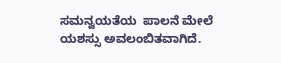ಸಮನ್ವಯತೆಯ  ಪಾಲನೆ ಮೇಲೆ  ಯಶಸ್ಸು ಅವಲಂಬಿತವಾಗಿದೆ.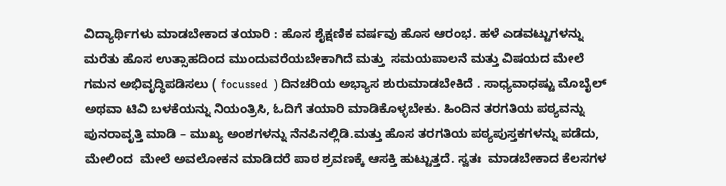ವಿದ್ಯಾರ್ಥಿಗಳು ಮಾಡಬೇಕಾದ ತಯಾರಿ : ಹೊಸ ಶೈಕ್ಷಣಿಕ ವರ್ಷವು ಹೊಸ ಆರಂಭ. ಹಳೆ ಎಡವಟ್ಟುಗಳನ್ನು ಮರೆತು ಹೊಸ ಉತ್ಸಾಹದಿಂದ ಮುಂದುವರೆಯಬೇಕಾಗಿದೆ ಮತ್ತು  ಸಮಯಪಾಲನೆ ಮತ್ತು ವಿಷಯದ ಮೇಲೆ ಗಮನ ಅಭಿವೃದ್ಧಿಪಡಿಸಲು ( focussed  ) ದಿನಚರಿಯ ಅಭ್ಯಾಸ ಶುರುಮಾಡಬೇಕಿದೆ . ಸಾಧ್ಯವಾಧಷ್ಟು ಮೊಬೈಲ್ ಅಥವಾ ಟಿವಿ ಬಳಕೆಯನ್ನು ನಿಯಂತ್ರಿಸಿ, ಓದಿಗೆ ತಯಾರಿ ಮಾಡಿಕೊಳ್ಳಬೇಕು. ಹಿಂದಿನ ತರಗತಿಯ ಪಠ್ಯವನ್ನು ಪುನರಾವೃತ್ತಿ ಮಾಡಿ – ಮುಖ್ಯ ಅಂಶಗಳನ್ನು ನೆನಪಿನಲ್ಲಿಡಿ.ಮತ್ತು ಹೊಸ ತರಗತಿಯ ಪಠ್ಯಪುಸ್ತಕಗಳನ್ನು ಪಡೆದು, ಮೇಲಿಂದ  ಮೇಲೆ ಅವಲೋಕನ ಮಾಡಿದರೆ ಪಾಠ ಶ್ರವಣಕ್ಕೆ ಆಸಕ್ತಿ ಹುಟ್ಟುತ್ತದೆ. ಸ್ವತಃ  ಮಾಡಬೇಕಾದ ಕೆಲಸಗಳ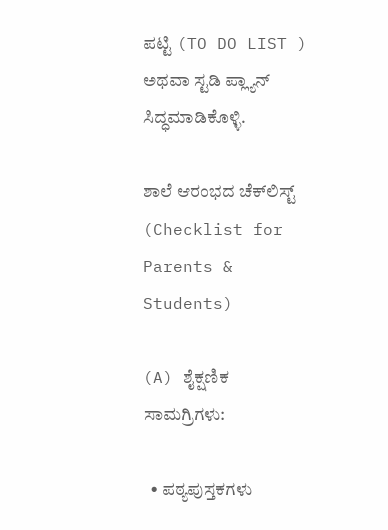ಪಟ್ಟಿ (TO DO LIST ) ಅಥವಾ ಸ್ಟಡಿ ಪ್ಲ್ಯಾನ್ ಸಿದ್ಧಮಾಡಿಕೊಳ್ಳಿ.

ಶಾಲೆ ಆರಂಭದ ಚೆಕ್‌ಲಿಸ್ಟ್ (Checklist for Parents & Students)

(A) ಶೈಕ್ಷಣಿಕ ಸಾಮಗ್ರಿಗಳು:

  • ಪಠ್ಯಪುಸ್ತಕಗಳು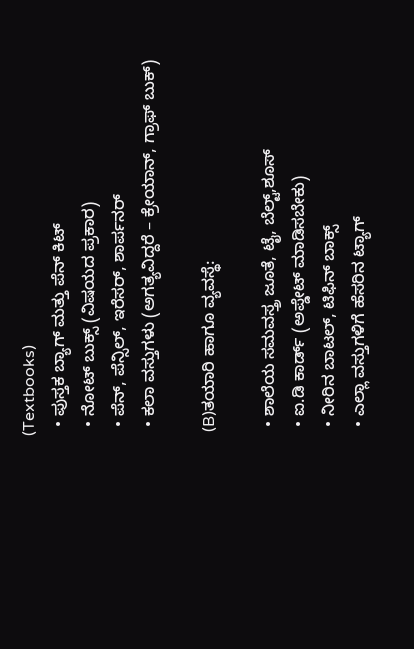(Textbooks)
  • ಪುಸ್ತಕ ಬ್ಯಾಗ್ ಮತ್ತು ಪೆನ್ ಕಿಟ್
  • ನೋಟ್ ಬುಕ್ಸ್ (ವಿಷಯದ ಪ್ರಕಾರ)
  • ಪೆನ್, ಪೆನ್ಸಿಲ್, ಇರೆಸರ್, ಶಾರ್ಪನರ್
  • ಕಲಾ ವಸ್ತುಗಳು (ಅಗತ್ಯವಿದ್ದರೆ – ಕ್ರೇಯಾನ್, ಗ್ರಾಫ್ ಬುಕ್)

 (B)ತಯಾರಿ ಹಾಗೂ ವ್ಯವಸ್ಥೆ:

  • ಶಾಲೆಯ ಸಮವಸ್ತ್ರ ಜೂತೆ, ಟೈ, ಬೆಲ್ಟ್,ಶೂಸ್
  • ಐ.ಡಿ ಕಾರ್ಡ್ (ಅಪ್ಡೇಟ್ ಮಾಡಿಸಬೇಕು)
  • ನೀರಿನ ಬಾಟಲ್, ಟಿಫಿನ್ ಬಾಕ್ಸ್
  • ಎಲ್ಲಾ ವಸ್ತುಗಳಿಗೆ ಹೆಸರಿನ ಟ್ಯಾಗ್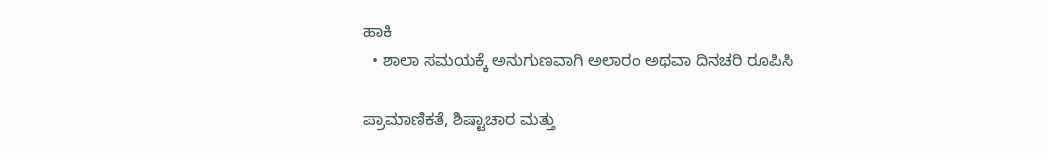ಹಾಕಿ
  • ಶಾಲಾ ಸಮಯಕ್ಕೆ ಅನುಗುಣವಾಗಿ ಅಲಾರಂ ಅಥವಾ ದಿನಚರಿ ರೂಪಿಸಿ

ಪ್ರಾಮಾಣಿಕತೆ, ಶಿಷ್ಟಾಚಾರ ಮತ್ತು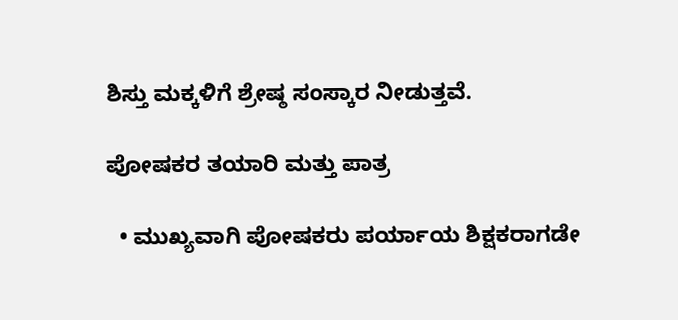ಶಿಸ್ತು ಮಕ್ಕಳಿಗೆ ಶ್ರೇಷ್ಠ ಸಂಸ್ಕಾರ ನೀಡುತ್ತವೆ.

ಪೋಷಕರ ತಯಾರಿ ಮತ್ತು ಪಾತ್ರ

  • ಮುಖ್ಯವಾಗಿ ಪೋಷಕರು ಪರ್ಯಾಯ ಶಿಕ್ಷಕರಾಗಡೇ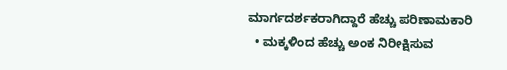ಮಾರ್ಗದರ್ಶಕರಾಗಿದ್ದಾರೆ ಹೆಚ್ಚು ಪರಿಣಾಮಕಾರಿ
  • ಮಕ್ಕಳಿಂದ ಹೆಚ್ಚು ಅಂಕ ನಿರೀಕ್ಷಿಸುವ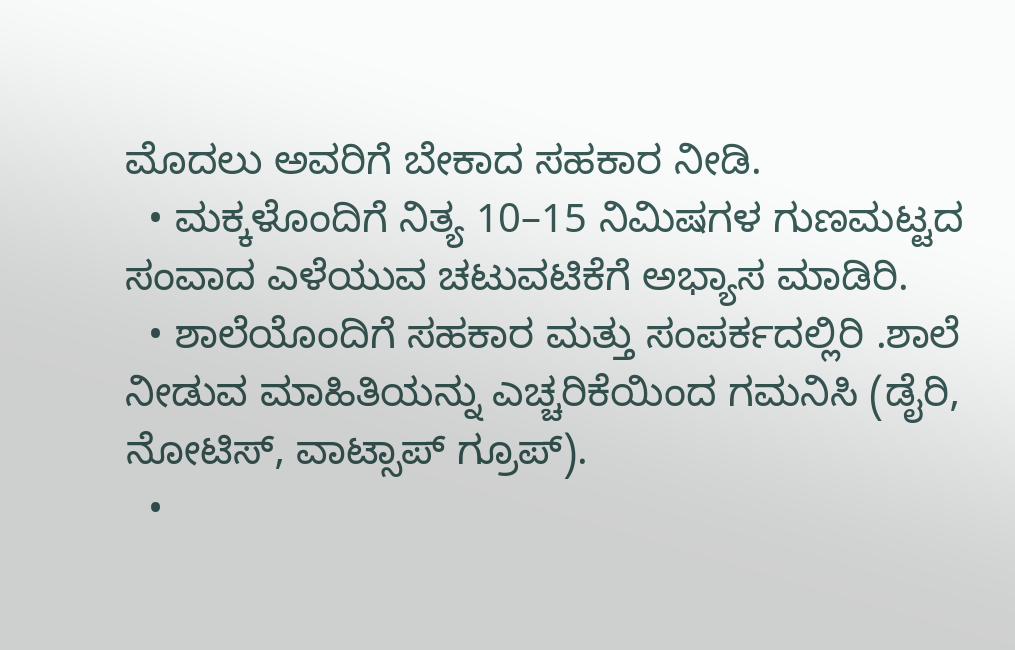ಮೊದಲು ಅವರಿಗೆ ಬೇಕಾದ ಸಹಕಾರ ನೀಡಿ.
  • ಮಕ್ಕಳೊಂದಿಗೆ ನಿತ್ಯ 10–15 ನಿಮಿಷಗಳ ಗುಣಮಟ್ಟದ ಸಂವಾದ ಎಳೆಯುವ ಚಟುವಟಿಕೆಗೆ ಅಭ್ಯಾಸ ಮಾಡಿರಿ.
  • ಶಾಲೆಯೊಂದಿಗೆ ಸಹಕಾರ ಮತ್ತು ಸಂಪರ್ಕದಲ್ಲಿರಿ .ಶಾಲೆ ನೀಡುವ ಮಾಹಿತಿಯನ್ನು ಎಚ್ಚರಿಕೆಯಿಂದ ಗಮನಿಸಿ (ಡೈರಿ, ನೋಟಿಸ್, ವಾಟ್ಸಾಪ್ ಗ್ರೂಪ್).
  •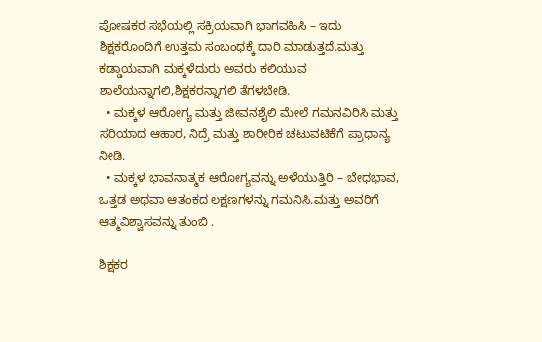ಪೋಷಕರ ಸಭೆಯಲ್ಲಿ ಸಕ್ರಿಯವಾಗಿ ಭಾಗವಹಿಸಿ – ಇದು ಶಿಕ್ಷಕರೊಂದಿಗೆ ಉತ್ತಮ ಸಂಬಂಧಕ್ಕೆ ದಾರಿ ಮಾಡುತ್ತದೆ.ಮತ್ತು ಕಡ್ಡಾಯವಾಗಿ ಮಕ್ಕಳೆದುರು ಅವರು ಕಲಿಯುವ ಶಾಲೆಯನ್ನಾಗಲಿ,ಶಿಕ್ಷಕರನ್ನಾಗಲಿ ತೆಗಳಬೇಡಿ.
  • ಮಕ್ಕಳ ಆರೋಗ್ಯ ಮತ್ತು ಜೀವನಶೈಲಿ ಮೇಲೆ ಗಮನವಿರಿಸಿ ಮತ್ತು ಸರಿಯಾದ ಆಹಾರ, ನಿದ್ರೆ ಮತ್ತು ಶಾರೀರಿಕ ಚಟುವಟಿಕೆಗೆ ಪ್ರಾಧಾನ್ಯ ನೀಡಿ.
  • ಮಕ್ಕಳ ಭಾವನಾತ್ಮಕ ಆರೋಗ್ಯವನ್ನು ಅಳೆಯುತ್ತಿರಿ – ಬೇಧಭಾವ, ಒತ್ತಡ ಅಥವಾ ಆತಂಕದ ಲಕ್ಷಣಗಳನ್ನು ಗಮನಿಸಿ.ಮತ್ತು ಅವರಿಗೆ ಆತ್ಮವಿಶ್ವಾಸವನ್ನು ತುಂಬಿ .

ಶಿಕ್ಷಕರ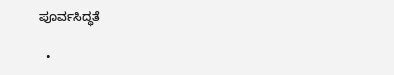ಪೂರ್ವಸಿದ್ಧತೆ

  •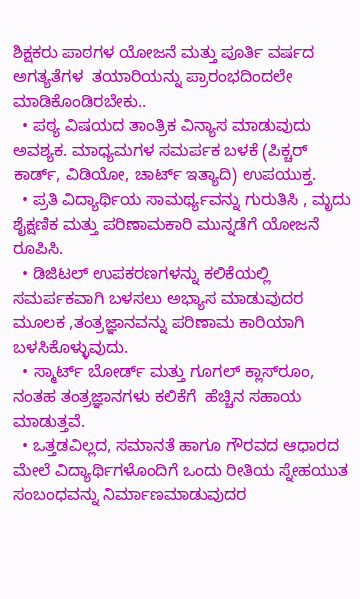ಶಿಕ್ಷಕರು ಪಾಠಗಳ ಯೋಜನೆ ಮತ್ತು ಪೂರ್ತಿ ವರ್ಷದ ಅಗತ್ಯತೆಗಳ  ತಯಾರಿಯನ್ನು ಪ್ರಾರಂಭದಿಂದಲೇ ಮಾಡಿಕೊಂಡಿರಬೇಕು..
  • ಪಠ್ಯ ವಿಷಯದ ತಾಂತ್ರಿಕ ವಿನ್ಯಾಸ ಮಾಡುವುದು ಅವಶ್ಯಕ. ಮಾಧ್ಯಮಗಳ ಸಮರ್ಪಕ ಬಳಕೆ (ಪಿಕ್ಚರ್ ಕಾರ್ಡ್, ವಿಡಿಯೋ, ಚಾರ್ಟ್ ಇತ್ಯಾದಿ) ಉಪಯುಕ್ತ.
  • ಪ್ರತಿ ವಿದ್ಯಾರ್ಥಿಯ ಸಾಮರ್ಥ್ಯವನ್ನು ಗುರುತಿಸಿ , ಮೃದು ಶೈಕ್ಷಣಿಕ ಮತ್ತು ಪರಿಣಾಮಕಾರಿ ಮುನ್ನಡೆಗೆ ಯೋಜನೆ ರೂಪಿಸಿ.
  • ಡಿಜಿಟಲ್ ಉಪಕರಣಗಳನ್ನು ಕಲಿಕೆಯಲ್ಲಿ ಸಮರ್ಪಕವಾಗಿ ಬಳಸಲು ಅಭ್ಯಾಸ ಮಾಡುವುದರ ಮೂಲಕ ,ತಂತ್ರಜ್ಞಾನವನ್ನು ಪರಿಣಾಮ ಕಾರಿಯಾಗಿ ಬಳಸಿಕೊಳ್ಳುವುದು.
  • ಸ್ಮಾರ್ಟ್ ಬೋರ್ಡ್ ಮತ್ತು ಗೂಗಲ್ ಕ್ಲಾಸ್‌ರೂಂ, ನಂತಹ ತಂತ್ರಜ್ಞಾನಗಳು ಕಲಿಕೆಗೆ  ಹೆಚ್ಚಿನ ಸಹಾಯ ಮಾಡುತ್ತವೆ.
  • ಒತ್ತಡವಿಲ್ಲದ, ಸಮಾನತೆ ಹಾಗೂ ಗೌರವದ ಆಧಾರದ ಮೇಲೆ ವಿದ್ಯಾರ್ಥಿಗಳೊಂದಿಗೆ ಒಂದು ರೀತಿಯ ಸ್ನೇಹಯುತ ಸಂಬಂಧವನ್ನು ನಿರ್ಮಾಣಮಾಡುವುದರ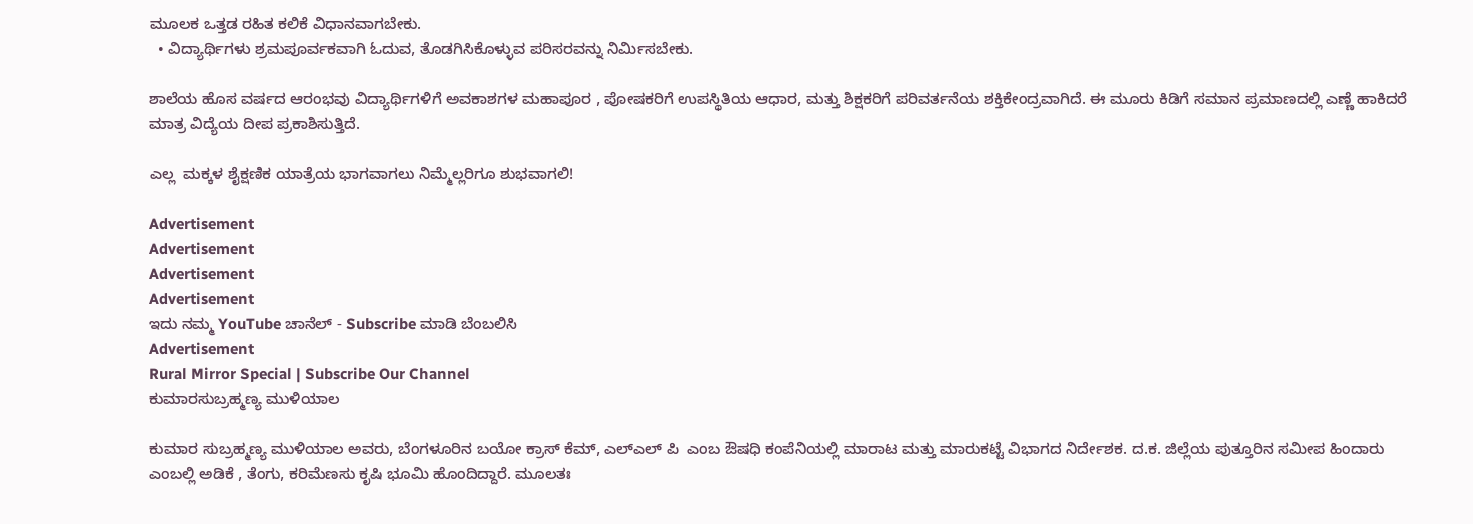ಮೂಲಕ ಒತ್ತಡ ರಹಿತ ಕಲಿಕೆ ವಿಧಾನವಾಗಬೇಕು.
  • ವಿದ್ಯಾರ್ಥಿಗಳು ಶ್ರಮಪೂರ್ವಕವಾಗಿ ಓದುವ, ತೊಡಗಿಸಿಕೊಳ್ಳುವ ಪರಿಸರವನ್ನು ನಿರ್ಮಿಸಬೇಕು.

ಶಾಲೆಯ ಹೊಸ ವರ್ಷದ ಆರಂಭವು ವಿದ್ಯಾರ್ಥಿಗಳಿಗೆ ಅವಕಾಶಗಳ ಮಹಾಪೂರ , ಪೋಷಕರಿಗೆ ಉಪಸ್ಥಿತಿಯ ಆಧಾರ, ಮತ್ತು ಶಿಕ್ಷಕರಿಗೆ ಪರಿವರ್ತನೆಯ ಶಕ್ತಿಕೇಂದ್ರವಾಗಿದೆ. ಈ ಮೂರು ಕಿಡಿಗೆ ಸಮಾನ ಪ್ರಮಾಣದಲ್ಲಿ ಎಣ್ಣೆ ಹಾಕಿದರೆ ಮಾತ್ರ ವಿದ್ಯೆಯ ದೀಪ ಪ್ರಕಾಶಿಸುತ್ತಿದೆ.

ಎಲ್ಲ  ಮಕ್ಕಳ ಶೈಕ್ಷಣಿಕ ಯಾತ್ರೆಯ ಭಾಗವಾಗಲು ನಿಮ್ಮೆಲ್ಲರಿಗೂ ಶುಭವಾಗಲಿ!

Advertisement
Advertisement
Advertisement
Advertisement
ಇದು ನಮ್ಮ YouTube ಚಾನೆಲ್ - Subscribe ಮಾಡಿ ಬೆಂಬಲಿಸಿ
Advertisement
Rural Mirror Special | Subscribe Our Channel
ಕುಮಾರಸುಬ್ರಹ್ಮಣ್ಯ ಮುಳಿಯಾಲ

ಕುಮಾರ ಸುಬ್ರಹ್ಮಣ್ಯ ಮುಳಿಯಾಲ ಅವರು, ಬೆಂಗಳೂರಿನ ಬಯೋ ಕ್ರಾಸ್ ಕೆಮ್, ಎಲ್ಎಲ್ ಪಿ  ಎಂಬ ಔಷಧಿ ಕಂಪೆನಿಯಲ್ಲಿ ಮಾರಾಟ ಮತ್ತು ಮಾರುಕಟ್ಟೆ ವಿಭಾಗದ ನಿರ್ದೇಶಕ. ದ.ಕ. ಜಿಲ್ಲೆಯ ಪುತ್ತೂರಿನ ಸಮೀಪ ಹಿಂದಾರು ಎಂಬಲ್ಲಿ ಅಡಿಕೆ , ತೆಂಗು, ಕರಿಮೆಣಸು ಕೃಷಿ ಭೂಮಿ ಹೊಂದಿದ್ದಾರೆ. ಮೂಲತಃ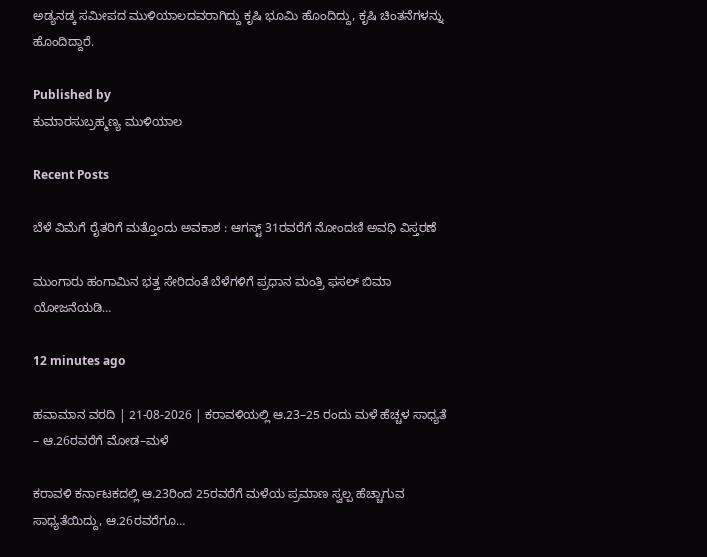ಅಡ್ಯನಡ್ಕ ಸಮೀಪದ ಮುಳಿಯಾಲದವರಾಗಿದ್ದು ಕೃಷಿ ಭೂಮಿ ಹೊಂದಿದ್ದು, ಕೃಷಿ ಚಿಂತನೆಗಳನ್ನು ಹೊಂದಿದ್ದಾರೆ.

Published by
ಕುಮಾರಸುಬ್ರಹ್ಮಣ್ಯ ಮುಳಿಯಾಲ

Recent Posts

ಬೆಳೆ ವಿಮೆಗೆ ರೈತರಿಗೆ ಮತ್ತೊಂದು ಅವಕಾಶ : ಆಗಸ್ಟ್ 31ರವರೆಗೆ ನೋಂದಣಿ ಅವಧಿ ವಿಸ್ತರಣೆ

ಮುಂಗಾರು ಹಂಗಾಮಿನ ಭತ್ತ ಸೇರಿದಂತೆ ಬೆಳೆಗಳಿಗೆ ಪ್ರಧಾನ ಮಂತ್ರಿ ಫಸಲ್ ಬಿಮಾ ಯೋಜನೆಯಡಿ…

12 minutes ago

ಹವಾಮಾನ ವರದಿ | 21-08-2026 | ಕರಾವಳಿಯಲ್ಲಿ ಆ.23–25 ರಂದು ಮಳೆ ಹೆಚ್ಚಳ ಸಾಧ್ಯತೆ – ಆ.26ರವರೆಗೆ ಮೋಡ–ಮಳೆ

ಕರಾವಳಿ ಕರ್ನಾಟಕದಲ್ಲಿ ಆ.23ರಿಂದ 25ರವರೆಗೆ ಮಳೆಯ ಪ್ರಮಾಣ ಸ್ವಲ್ಪ ಹೆಚ್ಚಾಗುವ ಸಾಧ್ಯತೆಯಿದ್ದು, ಆ.26ರವರೆಗೂ…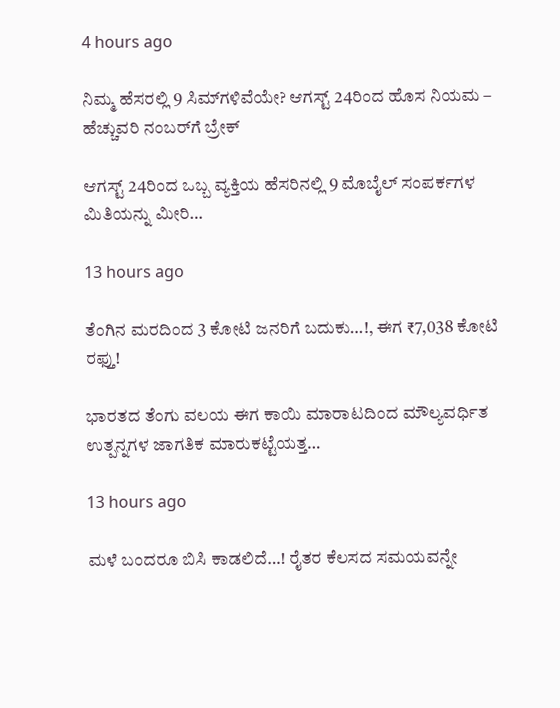4 hours ago

ನಿಮ್ಮ ಹೆಸರಲ್ಲಿ 9 ಸಿಮ್‌ಗಳಿವೆಯೇ? ಆಗಸ್ಟ್ 24ರಿಂದ ಹೊಸ ನಿಯಮ – ಹೆಚ್ಚುವರಿ ನಂಬರ್‌ಗೆ ಬ್ರೇಕ್

ಆಗಸ್ಟ್ 24ರಿಂದ ಒಬ್ಬ ವ್ಯಕ್ತಿಯ ಹೆಸರಿನಲ್ಲಿ 9 ಮೊಬೈಲ್ ಸಂಪರ್ಕಗಳ ಮಿತಿಯನ್ನು ಮೀರಿ…

13 hours ago

ತೆಂಗಿನ ಮರದಿಂದ 3 ಕೋಟಿ ಜನರಿಗೆ ಬದುಕು…!, ಈಗ ₹7,038 ಕೋಟಿ ರಫ್ತು!

ಭಾರತದ ತೆಂಗು ವಲಯ ಈಗ ಕಾಯಿ ಮಾರಾಟದಿಂದ ಮೌಲ್ಯವರ್ಧಿತ ಉತ್ಪನ್ನಗಳ ಜಾಗತಿಕ ಮಾರುಕಟ್ಟೆಯತ್ತ…

13 hours ago

ಮಳೆ ಬಂದರೂ ಬಿಸಿ ಕಾಡಲಿದೆ…! ರೈತರ ಕೆಲಸದ ಸಮಯವನ್ನೇ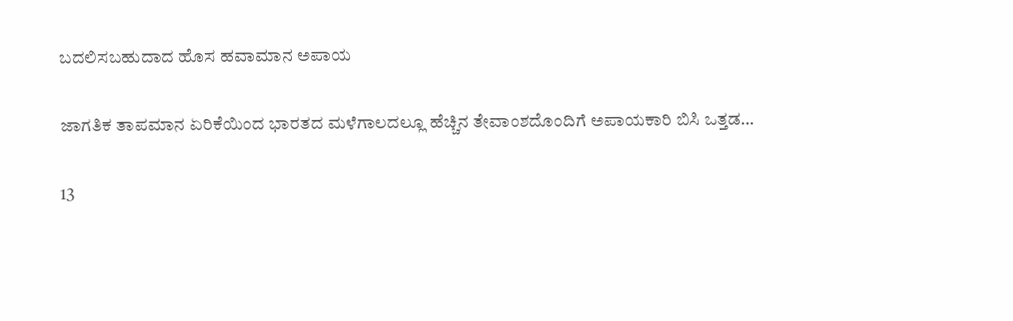ಬದಲಿಸಬಹುದಾದ ಹೊಸ ಹವಾಮಾನ ಅಪಾಯ

ಜಾಗತಿಕ ತಾಪಮಾನ ಏರಿಕೆಯಿಂದ ಭಾರತದ ಮಳೆಗಾಲದಲ್ಲೂ ಹೆಚ್ಚಿನ ತೇವಾಂಶದೊಂದಿಗೆ ಅಪಾಯಕಾರಿ ಬಿಸಿ ಒತ್ತಡ…

13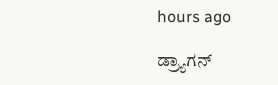hours ago

ಡ್ರ್ಯಾಗನ್‌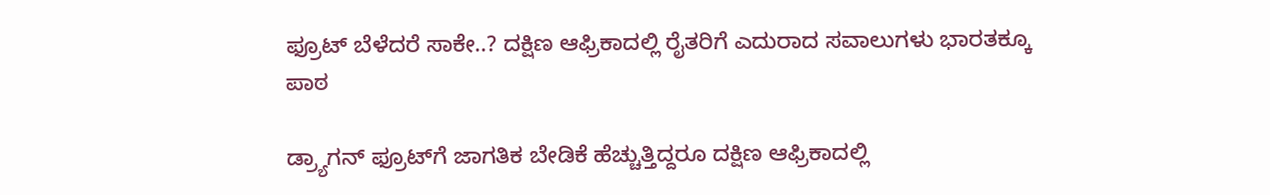ಫ್ರೂಟ್‌ ಬೆಳೆದರೆ ಸಾಕೇ..? ದಕ್ಷಿಣ ಆಫ್ರಿಕಾದಲ್ಲಿ ರೈತರಿಗೆ ಎದುರಾದ ಸವಾಲುಗಳು ಭಾರತಕ್ಕೂ ಪಾಠ

ಡ್ರ್ಯಾಗನ್‌ ಫ್ರೂಟ್‌ಗೆ ಜಾಗತಿಕ ಬೇಡಿಕೆ ಹೆಚ್ಚುತ್ತಿದ್ದರೂ ದಕ್ಷಿಣ ಆಫ್ರಿಕಾದಲ್ಲಿ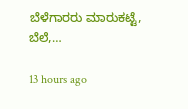ಬೆಳೆಗಾರರು ಮಾರುಕಟ್ಟೆ, ಬೆಲೆ,…

13 hours ago